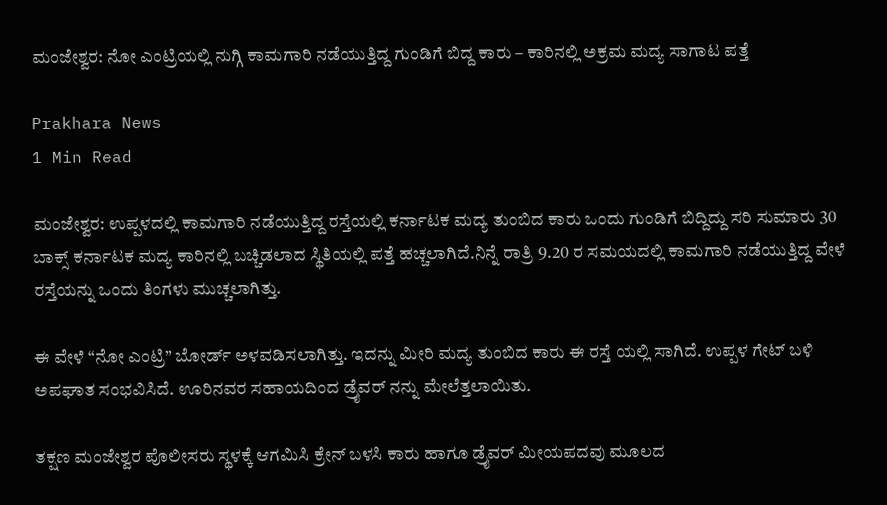ಮಂಜೇಶ್ವರ: ನೋ ಎಂಟ್ರಿಯಲ್ಲಿ ನುಗ್ಗಿ ಕಾಮಗಾರಿ ನಡೆಯುತ್ತಿದ್ದ ಗುಂಡಿಗೆ ಬಿದ್ದ ಕಾರು – ಕಾರಿನಲ್ಲಿ ಅಕ್ರಮ ಮದ್ಯ ಸಾಗಾಟ ಪತ್ತೆ

Prakhara News
1 Min Read

ಮಂಜೇಶ್ವರ: ಉಪ್ಪಳದಲ್ಲಿ ಕಾಮಗಾರಿ ನಡೆಯುತ್ತಿದ್ದ ರಸ್ತೆಯಲ್ಲಿ ಕರ್ನಾಟಕ ಮದ್ಯ ತುಂಬಿದ ಕಾರು ಒಂದು ಗುಂಡಿಗೆ ಬಿದ್ದಿದ್ದು ಸರಿ ಸುಮಾರು 30 ಬಾಕ್ಸ್ ಕರ್ನಾಟಕ ಮದ್ಯ ಕಾರಿನಲ್ಲಿ ಬಚ್ಚಿಡಲಾದ ಸ್ಥಿತಿಯಲ್ಲಿ ಪತ್ತೆ ಹಚ್ಚಲಾಗಿದೆ.ನಿನ್ನೆ ರಾತ್ರಿ 9.20 ರ ಸಮಯದಲ್ಲಿ ಕಾಮಗಾರಿ ನಡೆಯುತ್ತಿದ್ದ ವೇಳೆ ರಸ್ತೆಯನ್ನು ಒಂದು ತಿಂಗಳು ಮುಚ್ಚಲಾಗಿತ್ತು.

ಈ ವೇಳೆ “ನೋ ಎಂಟ್ರಿ” ಬೋರ್ಡ್ ಅಳವಡಿಸಲಾಗಿತ್ತು. ಇದನ್ನು ಮೀರಿ ಮದ್ಯ ತುಂಬಿದ ಕಾರು ಈ ರಸ್ತೆ ಯಲ್ಲಿ ಸಾಗಿದೆ. ಉಪ್ಪಳ ಗೇಟ್ ಬಳಿ ಅಪಘಾತ ಸಂಭವಿಸಿದೆ. ಊರಿನವರ ಸಹಾಯದಿಂದ ಡ್ರೈವರ್ ನನ್ನು ಮೇಲೆತ್ತಲಾಯಿತು.

ತಕ್ಷಣ ಮಂಜೇಶ್ವರ ಪೊಲೀಸರು ಸ್ಥಳಕ್ಕೆ ಆಗಮಿಸಿ ಕ್ರೇನ್ ಬಳಸಿ ಕಾರು ಹಾಗೂ ಡ್ರೈವರ್ ಮೀಯಪದವು ಮೂಲದ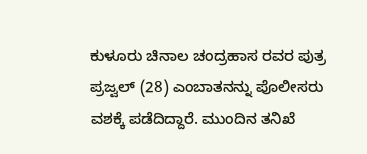ಕುಳೂರು ಚಿನಾಲ ಚಂದ್ರಹಾಸ ರವರ ಪುತ್ರ ಪ್ರಜ್ವಲ್ (28) ಎಂಬಾತನನ್ನು ಪೊಲೀಸರು ವಶಕ್ಕೆ ಪಡೆದಿದ್ದಾರೆ. ಮುಂದಿನ ತನಿಖೆ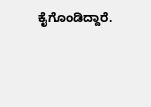ಕೈಗೊಂಡಿದ್ದಾರೆ.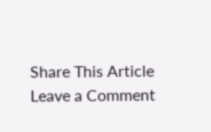Share This Article
Leave a Comment